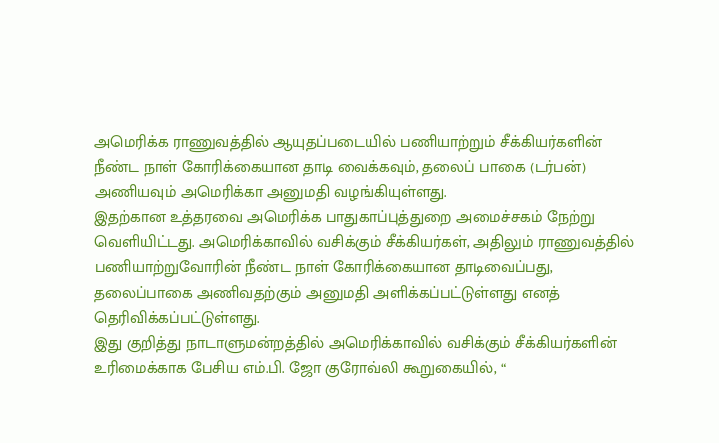அமெரிக்க ராணுவத்தில் ஆயுதப்படையில் பணியாற்றும் சீக்கியர்களின் நீண்ட நாள் கோரிக்கையான தாடி வைக்கவும், தலைப் பாகை (டர்பன்) அணியவும் அமெரிக்கா அனுமதி வழங்கியுள்ளது.
இதற்கான உத்தரவை அமெரிக்க பாதுகாப்புத்துறை அமைச்சகம் நேற்று வெளியிட்டது. அமெரிக்காவில் வசிக்கும் சீக்கியர்கள், அதிலும் ராணுவத்தில் பணியாற்றுவோரின் நீண்ட நாள் கோரிக்கையான தாடிவைப்பது, தலைப்பாகை அணிவதற்கும் அனுமதி அளிக்கப்பட்டுள்ளது எனத் தெரிவிக்கப்பட்டுள்ளது.
இது குறித்து நாடாளுமன்றத்தில் அமெரிக்காவில் வசிக்கும் சீக்கியர்களின் உரிமைக்காக பேசிய எம்.பி. ஜோ குரோவ்லி கூறுகையில், “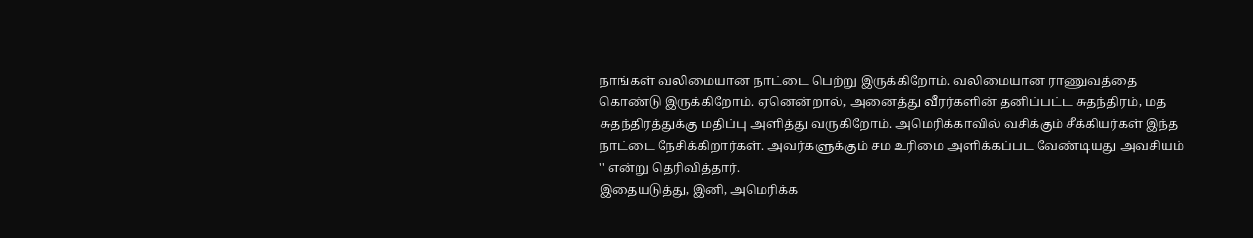நாங்கள் வலிமையான நாட்டை பெற்று இருக்கிறோம். வலிமையான ராணுவத்தை கொண்டு இருக்கிறோம். ஏனென்றால், அனைத்து வீரர்களின் தனிப்பட்ட சுதந்திரம், மத சுதந்திரத்துக்கு மதிப்பு அளித்து வருகிறோம். அமெரிக்காவில் வசிக்கும் சீக்கியர்கள் இந்த நாட்டை நேசிக்கிறார்கள். அவர்களுக்கும் சம உரிமை அளிக்கப்பட வேண்டியது அவசியம் '' என்று தெரிவித்தார்.
இதையடுத்து, இனி, அமெரிக்க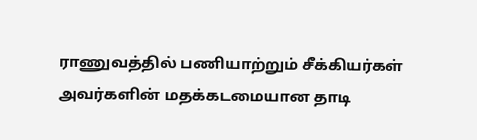ராணுவத்தில் பணியாற்றும் சீக்கியர்கள் அவர்களின் மதக்கடமையான தாடி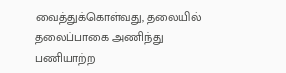வைத்துக்கொள்வது, தலையில் தலைப்பாகை அணிந்து பணியாற்ற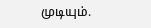முடியும்.